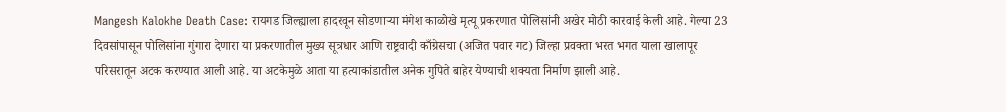Mangesh Kalokhe Death Case: रायगड जिल्ह्याला हादरवून सोडणाऱ्या मंगेश काळोखे मृत्यू प्रकरणात पोलिसांनी अखेर मोठी कारवाई केली आहे. गेल्या 23 दिवसांपासून पोलिसांना गुंगारा देणारा या प्रकरणातील मुख्य सूत्रधार आणि राष्ट्रवादी काँग्रेसचा (अजित पवार गट) जिल्हा प्रवक्ता भरत भगत याला खालापूर परिसरातून अटक करण्यात आली आहे. या अटकेमुळे आता या हत्याकांडातील अनेक गुपिते बाहेर येण्याची शक्यता निर्माण झाली आहे.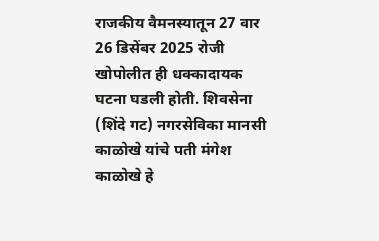राजकीय वैमनस्यातून 27 वार
26 डिसेंबर 2025 रोजी खोपोलीत ही धक्कादायक घटना घडली होती. शिवसेना (शिंदे गट) नगरसेविका मानसी काळोखे यांचे पती मंगेश काळोखे हे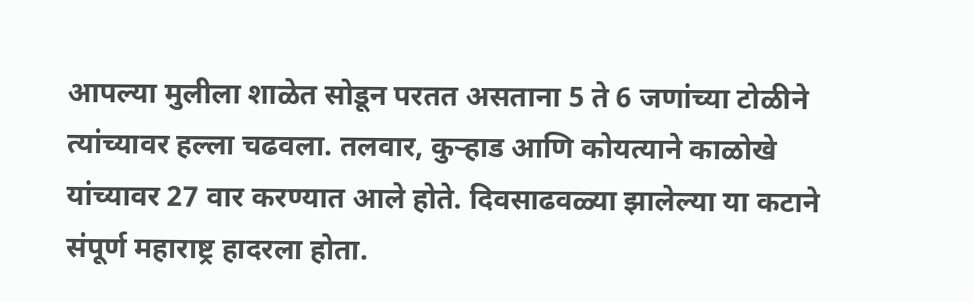आपल्या मुलीला शाळेत सोडून परतत असताना 5 ते 6 जणांच्या टोळीने त्यांच्यावर हल्ला चढवला. तलवार, कुऱ्हाड आणि कोयत्याने काळोखे यांच्यावर 27 वार करण्यात आले होते. दिवसाढवळ्या झालेल्या या कटाने संपूर्ण महाराष्ट्र हादरला होता.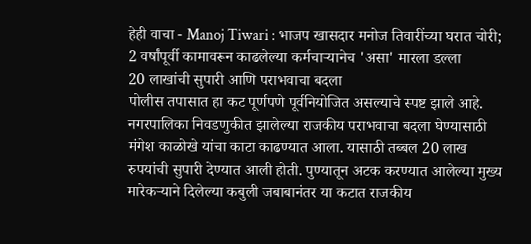हेही वाचा - Manoj Tiwari : भाजप खासदार मनोज तिवारींच्या घरात चोरी; 2 वर्षांपूर्वी कामावरून काढलेल्या कर्मचाऱ्यानेच 'असा' मारला डल्ला
20 लाखांची सुपारी आणि पराभवाचा बदला
पोलीस तपासात हा कट पूर्णपणे पूर्वनियोजित असल्याचे स्पष्ट झाले आहे. नगरपालिका निवडणुकीत झालेल्या राजकीय पराभवाचा बदला घेण्यासाठी मंगेश काळोखे यांचा काटा काढण्यात आला. यासाठी तब्बल 20 लाख रुपयांची सुपारी देण्यात आली होती. पुण्यातून अटक करण्यात आलेल्या मुख्य मारेकऱ्याने दिलेल्या कबुली जबाबानंतर या कटात राजकीय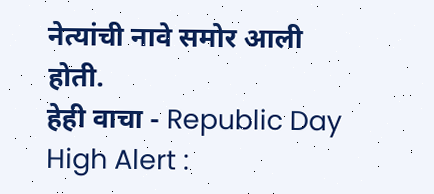नेत्यांची नावे समोर आली होती.
हेही वाचा - Republic Day High Alert :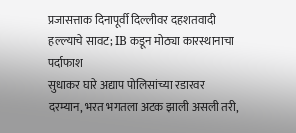प्रजासत्ताक दिनापूर्वी दिल्लीवर दहशतवादी हल्ल्याचे सावट; IB कडून मोठ्या कारस्थानाचा पर्दाफाश
सुधाकर घारे अद्याप पोलिसांच्या रडारवर
दरम्यान, भरत भगतला अटक झाली असली तरी,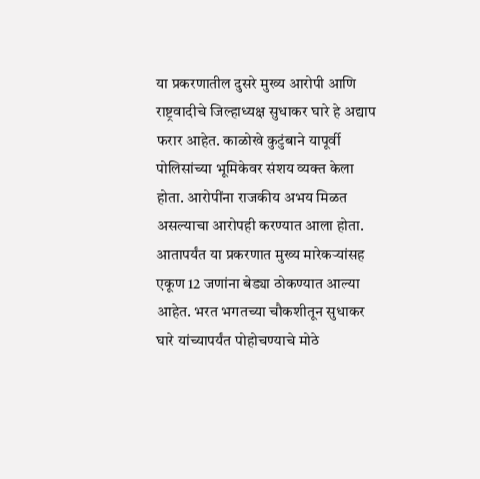या प्रकरणातील दुसरे मुख्य आरोपी आणि राष्ट्रवादीचे जिल्हाध्यक्ष सुधाकर घारे हे अद्याप फरार आहेत. काळोखे कुटुंबाने यापूर्वी पोलिसांच्या भूमिकेवर संशय व्यक्त केला होता. आरोपींना राजकीय अभय मिळत असल्याचा आरोपही करण्यात आला होता. आतापर्यंत या प्रकरणात मुख्य मारेकऱ्यांसह एकूण 12 जणांना बेड्या ठोकण्यात आल्या आहेत. भरत भगतच्या चौकशीतून सुधाकर घारे यांच्यापर्यंत पोहोचण्याचे मोठे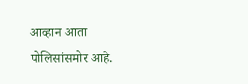आव्हान आता पोलिसांसमोर आहे.